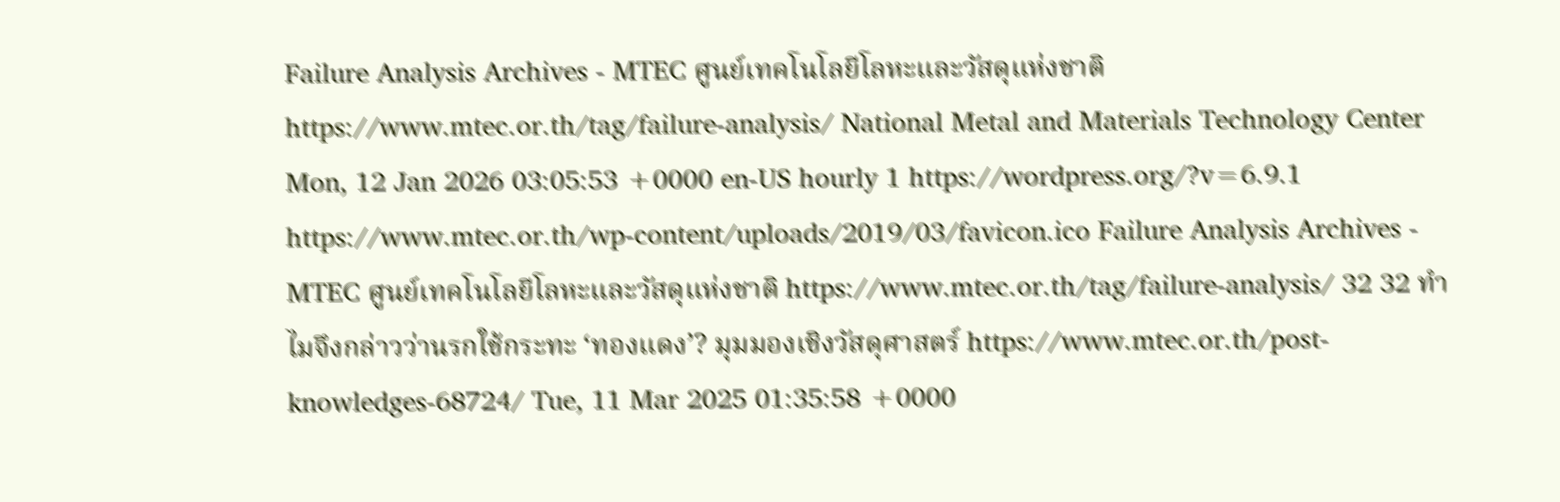Failure Analysis Archives - MTEC ศูนย์เทคโนโลยีโลหะและวัสดุแห่งชาติ https://www.mtec.or.th/tag/failure-analysis/ National Metal and Materials Technology Center Mon, 12 Jan 2026 03:05:53 +0000 en-US hourly 1 https://wordpress.org/?v=6.9.1 https://www.mtec.or.th/wp-content/uploads/2019/03/favicon.ico Failure Analysis Archives - MTEC ศูนย์เทคโนโลยีโลหะและวัสดุแห่งชาติ https://www.mtec.or.th/tag/failure-analysis/ 32 32 ทำไมจึงกล่าวว่านรกใช้กระทะ ‘ทองแดง’? มุมมองเชิงวัสดุศาสตร์ https://www.mtec.or.th/post-knowledges-68724/ Tue, 11 Mar 2025 01:35:58 +0000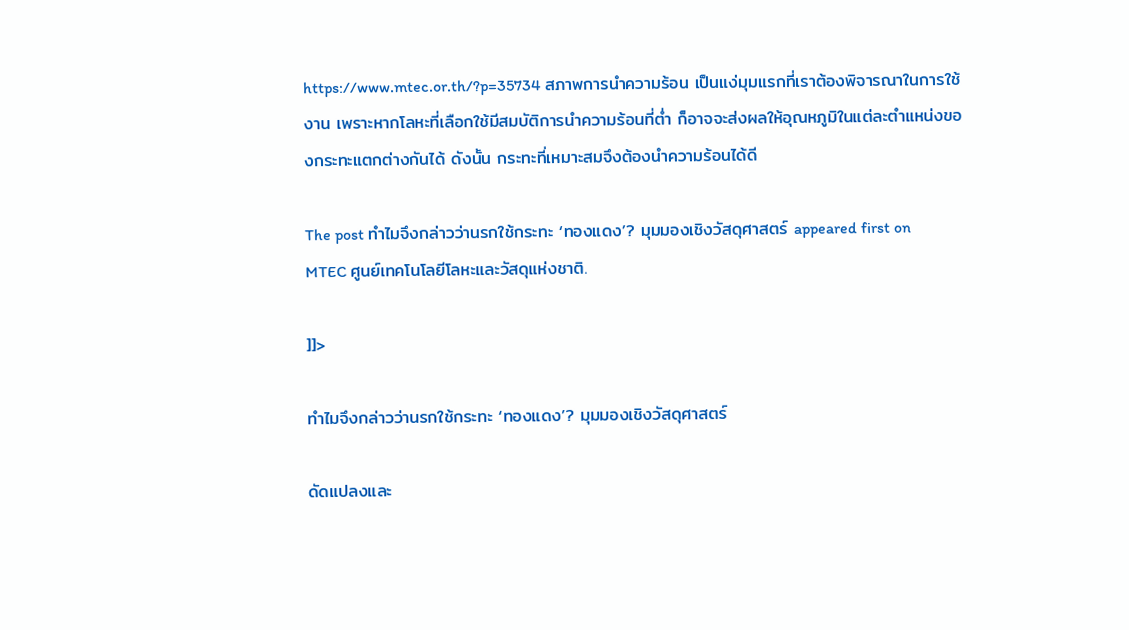https://www.mtec.or.th/?p=35734 สภาพการนำความร้อน เป็นแง่มุมแรกที่เราต้องพิจารณาในการใช้งาน เพราะหากโลหะที่เลือกใช้มีสมบัติการนำความร้อนที่ต่ำ ก็อาจจะส่งผลให้อุณหภูมิในแต่ละตำแหน่งของกระทะแตกต่างกันได้ ดังนั้น กระทะที่เหมาะสมจึงต้องนำความร้อนได้ดี

The post ทำไมจึงกล่าวว่านรกใช้กระทะ ‘ทองแดง’? มุมมองเชิงวัสดุศาสตร์ appeared first on MTEC ศูนย์เทคโนโลยีโลหะและวัสดุแห่งชาติ.

]]>

ทำไมจึงกล่าวว่านรกใช้กระทะ ‘ทองแดง’? มุมมองเชิงวัสดุศาสตร์

ดัดแปลงและ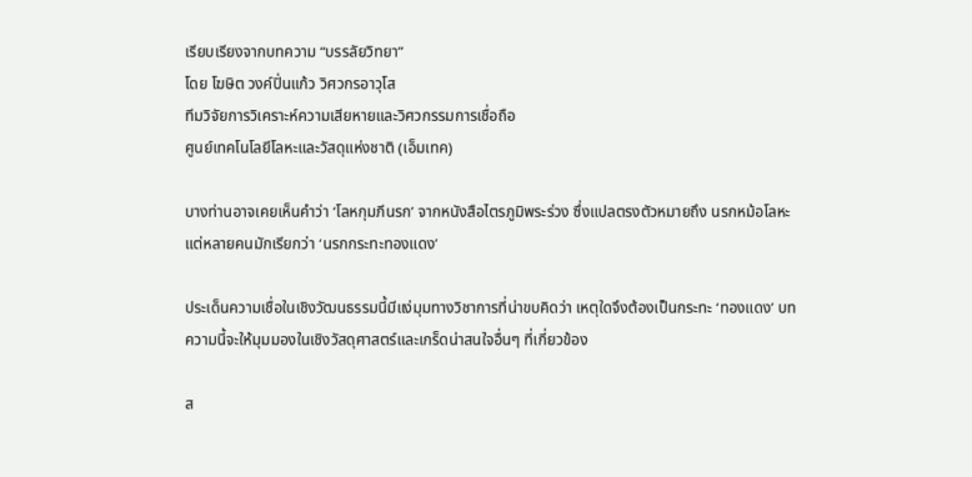เรียบเรียงจากบทความ “บรรลัยวิทยา”
โดย โฆษิต วงค์ปิ่นแก้ว วิศวกรอาวุโส
ทีมวิจัยการวิเคราะห์ความเสียหายและวิศวกรรมการเชื่อถือ
ศูนย์เทคโนโลยีโลหะและวัสดุแห่งชาติ (เอ็มเทค)

บางท่านอาจเคยเห็นคำว่า ‘โลหกุมภีนรก’ จากหนังสือไตรภูมิพระร่วง ซึ่งแปลตรงตัวหมายถึง นรกหม้อโลหะ แต่หลายคนมักเรียกว่า ‘นรกกระทะทองแดง’

ประเด็นความเชื่อในเชิงวัฒนธรรมนี้มีแง่มุมทางวิชาการที่น่าขบคิดว่า เหตุใดจึงต้องเป็นกระทะ ‘ทองแดง’ บทความนี้จะให้มุมมองในเชิงวัสดุศาสตร์และเกร็ดน่าสนใจอื่นๆ ที่เกี่ยวข้อง

ส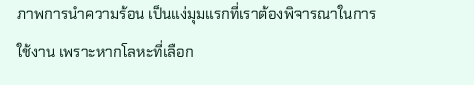ภาพการนำความร้อน เป็นแง่มุมแรกที่เราต้องพิจารณาในการใช้งาน เพราะหากโลหะที่เลือก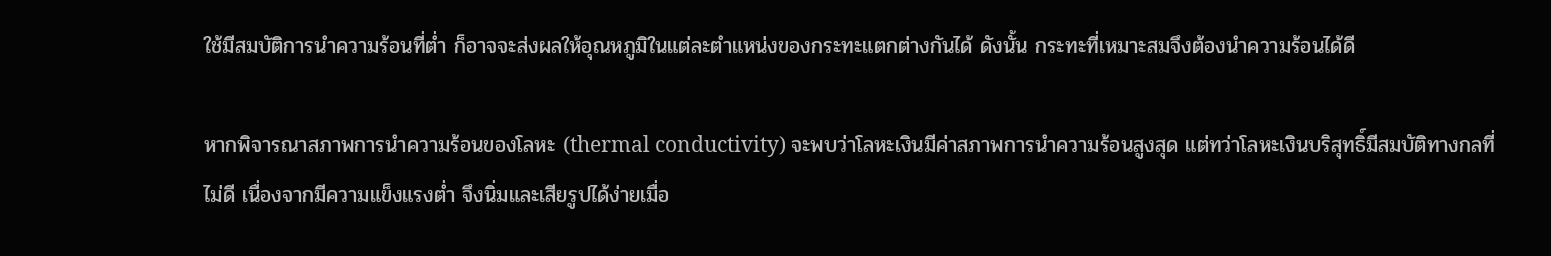ใช้มีสมบัติการนำความร้อนที่ต่ำ ก็อาจจะส่งผลให้อุณหภูมิในแต่ละตำแหน่งของกระทะแตกต่างกันได้ ดังนั้น กระทะที่เหมาะสมจึงต้องนำความร้อนได้ดี

หากพิจารณาสภาพการนำความร้อนของโลหะ (thermal conductivity) จะพบว่าโลหะเงินมีค่าสภาพการนำความร้อนสูงสุด แต่ทว่าโลหะเงินบริสุทธิ์มีสมบัติทางกลที่ไม่ดี เนื่องจากมีความแข็งแรงต่ำ จึงนิ่มและเสียรูปได้ง่ายเมื่อ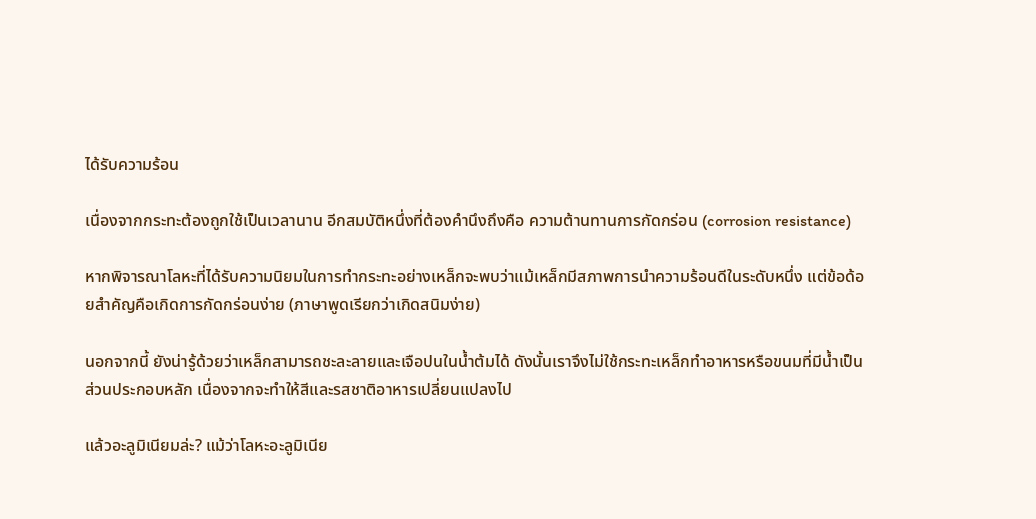ได้รับความร้อน

เนื่องจากกระทะต้องถูกใช้เป็นเวลานาน อีกสมบัติหนึ่งที่ต้องคำนึงถึงคือ ความต้านทานการกัดกร่อน (corrosion resistance)

หากพิจารณาโลหะที่ได้รับความนิยมในการทำกระทะอย่างเหล็กจะพบว่าแม้เหล็กมีสภาพการนำความร้อนดีในระดับหนึ่ง แต่ข้อด้อยสำคัญคือเกิดการกัดกร่อนง่าย (ภาษาพูดเรียกว่าเกิดสนิมง่าย)

นอกจากนี้ ยังน่ารู้ด้วยว่าเหล็กสามารถชะละลายและเจือปนในน้ำต้มได้ ดังนั้นเราจึงไม่ใช้กระทะเหล็กทำอาหารหรือขนมที่มีน้ำเป็นส่วนประกอบหลัก เนื่องจากจะทำให้สีและรสชาติอาหารเปลี่ยนแปลงไป

แล้วอะลูมิเนียมล่ะ? แม้ว่าโลหะอะลูมิเนีย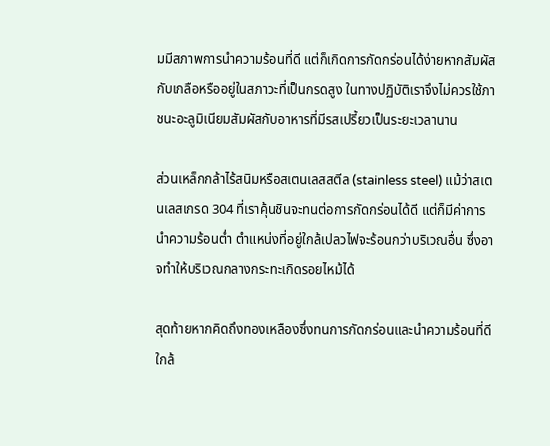มมีสภาพการนำความร้อนที่ดี แต่ก็เกิดการกัดกร่อนได้ง่ายหากสัมผัสกับเกลือหรืออยู่ในสภาวะที่เป็นกรดสูง ในทางปฏิบัติเราจึงไม่ควรใช้ภาชนะอะลูมิเนียมสัมผัสกับอาหารที่มีรสเปรี้ยวเป็นระยะเวลานาน

ส่วนเหล็กกล้าไร้สนิมหรือสเตนเลสสตีล (stainless steel) แม้ว่าสเตนเลสเกรด 304 ที่เราคุ้นชินจะทนต่อการกัดกร่อนได้ดี แต่ก็มีค่าการนำความร้อนต่ำ ตำแหน่งที่อยู่ใกล้เปลวไฟจะร้อนกว่าบริเวณอื่น ซึ่งอาจทำให้บริเวณกลางกระทะเกิดรอยไหม้ได้

สุดท้ายหากคิดถึงทองเหลืองซึ่งทนการกัดกร่อนและนำความร้อนที่ดีใกล้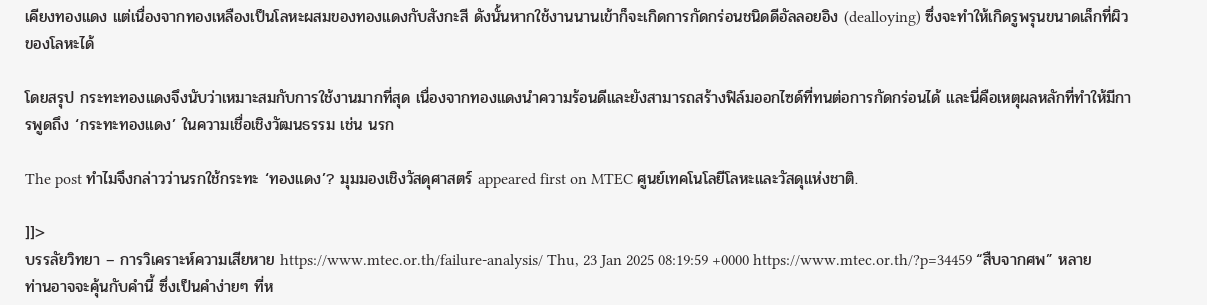เคียงทองแดง แต่เนื่องจากทองเหลืองเป็นโลหะผสมของทองแดงกับสังกะสี ดังนั้นหากใช้งานนานเข้าก็จะเกิดการกัดกร่อนชนิดดีอัลลอยอิง (dealloying) ซึ่งจะทำให้เกิดรูพรุนขนาดเล็กที่ผิวของโลหะได้

โดยสรุป กระทะทองแดงจึงนับว่าเหมาะสมกับการใช้งานมากที่สุด เนื่องจากทองแดงนำความร้อนดีและยังสามารถสร้างฟิล์มออกไซด์ที่ทนต่อการกัดกร่อนได้ และนี่คือเหตุผลหลักที่ทำให้มีการพูดถึง ‘กระทะทองแดง’ ในความเชื่อเชิงวัฒนธรรม เช่น นรก

The post ทำไมจึงกล่าวว่านรกใช้กระทะ ‘ทองแดง’? มุมมองเชิงวัสดุศาสตร์ appeared first on MTEC ศูนย์เทคโนโลยีโลหะและวัสดุแห่งชาติ.

]]>
บรรลัยวิทยา – การวิเคราะห์ความเสียหาย https://www.mtec.or.th/failure-analysis/ Thu, 23 Jan 2025 08:19:59 +0000 https://www.mtec.or.th/?p=34459 “สืบจากศพ” หลายท่านอาจจะคุ้นกับคำนี้ ซึ่งเป็นคำง่ายๆ ที่ห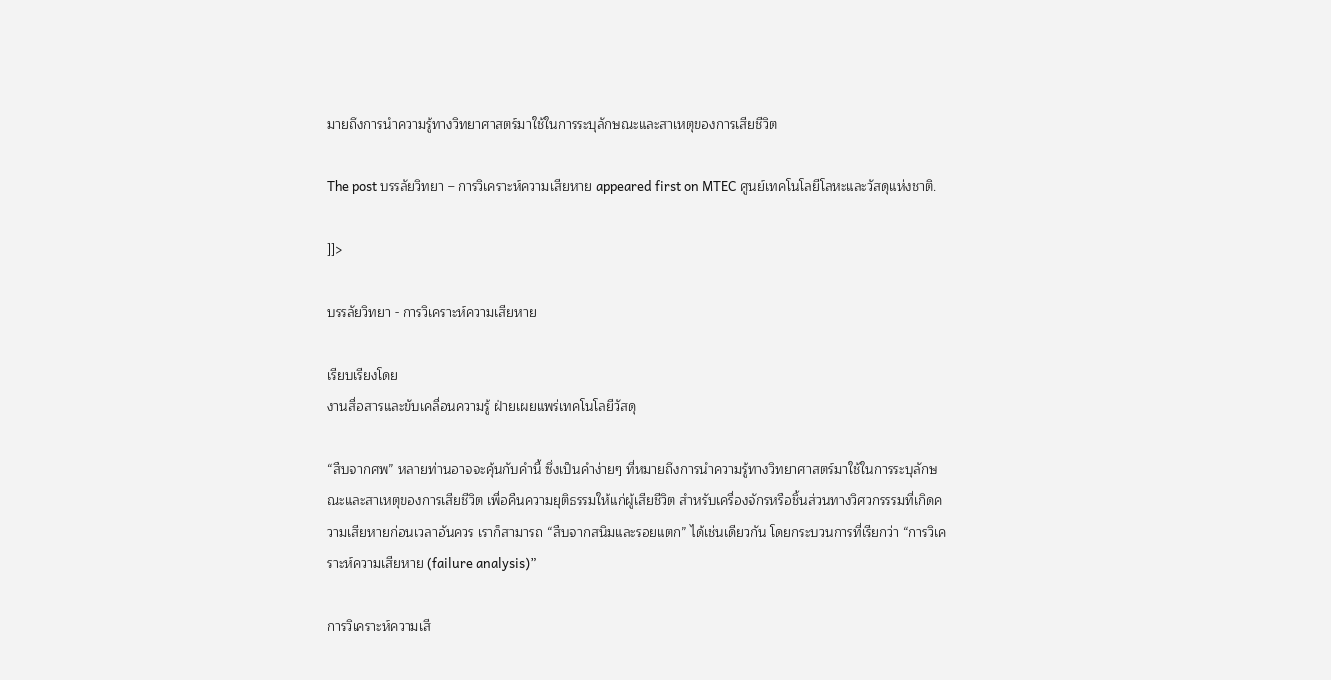มายถึงการนำความรู้ทางวิทยาศาสตร์มาใช้ในการระบุลักษณะและสาเหตุของการเสียชีวิต

The post บรรลัยวิทยา – การวิเคราะห์ความเสียหาย appeared first on MTEC ศูนย์เทคโนโลยีโลหะและวัสดุแห่งชาติ.

]]>

บรรลัยวิทยา - การวิเคราะห์ความเสียหาย

เรียบเรียงโดย
งานสื่อสารและขับเคลื่อนความรู้ ฝ่ายเผยแพร่เทคโนโลยีวัสดุ

“สืบจากศพ” หลายท่านอาจจะคุ้นกับคำนี้ ซึ่งเป็นคำง่ายๆ ที่หมายถึงการนำความรู้ทางวิทยาศาสตร์มาใช้ในการระบุลักษณะและสาเหตุของการเสียชีวิต เพื่อคืนความยุติธรรมให้แก่ผู้เสียชีวิต สำหรับเครื่องจักรหรือชิ้นส่วนทางวิศวกรรรมที่เกิดความเสียหายก่อนเวลาอันควร เราก็สามารถ “สืบจากสนิมและรอยแตก” ได้เช่นเดียวกัน โดยกระบวนการที่เรียกว่า “การวิเคราะห์ความเสียหาย (failure analysis)”

การวิเคราะห์ความเสี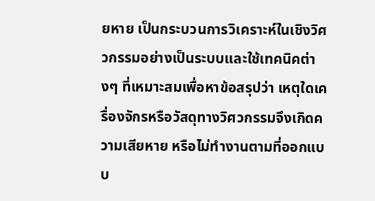ยหาย เป็นกระบวนการวิเคราะห์ในเชิงวิศวกรรมอย่างเป็นระบบและใช้เทคนิคต่างๆ ที่เหมาะสมเพื่อหาข้อสรุปว่า เหตุใดเครื่องจักรหรือวัสดุทางวิศวกรรมจึงเกิดความเสียหาย หรือไม่ทำงานตามที่ออกแบบ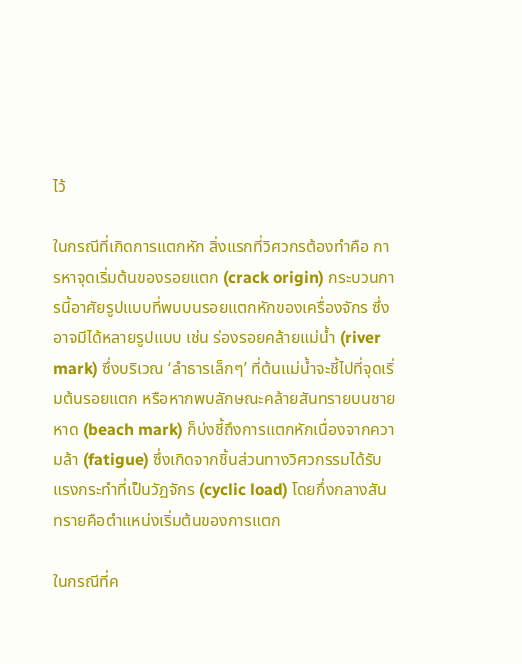ไว้

ในกรณีที่เกิดการแตกหัก สิ่งแรกที่วิศวกรต้องทำคือ การหาจุดเริ่มต้นของรอยแตก (crack origin) กระบวนการนี้อาศัยรูปแบบที่พบบนรอยแตกหักของเครื่องจักร ซึ่งอาจมีได้หลายรูปแบบ เช่น ร่องรอยคล้ายแม่น้ำ (river mark) ซึ่งบริเวณ ‘ลำธารเล็กๆ’ ที่ต้นแม่น้ำจะชี้ไปที่จุดเริ่มต้นรอยแตก หรือหากพบลักษณะคล้ายสันทรายบนชายหาด (beach mark) ก็บ่งชี้ถึงการแตกหักเนื่องจากความล้า (fatigue) ซึ่งเกิดจากชิ้นส่วนทางวิศวกรรมได้รับแรงกระทำที่เป็นวัฏจักร (cyclic load) โดยกึ่งกลางสันทรายคือตำแหน่งเริ่มต้นของการแตก

ในกรณีที่ค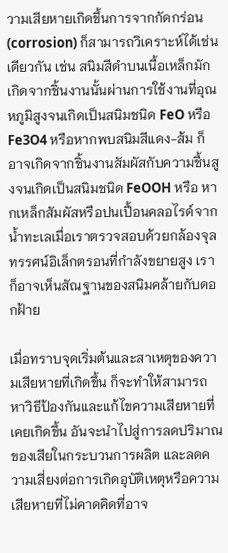วามเสียหายเกิดขึ้นการจากกัดกร่อน (corrosion) ก็สามารถวิเคราะห์ได้เช่นเดียวกัน เช่น สนิมสีดำบนเนื้อเหล็กมักเกิดจากชิ้นงานนั้นผ่านการใช้งานที่อุณหภูมิสูงจนเกิดเป็นสนิมชนิด FeO หรือ Fe3O4 หรือหากพบสนิมสีแดง-ส้ม ก็อาจเกิดจากชิ้นงานสัมผัสกับความชื้นสูงจนเกิดเป็นสนิมชนิด FeOOH หรือ หากเหล็กสัมผัสหรือปนเปื้อนคลอไรด์จากน้ำทะเลเมื่อเราตรวจสอบด้วยกล้องจุลทรรศน์อิเล็กตรอนที่กำลังขยายสูง เราก็อาจเห็นสัณฐานของสนิมคล้ายกับดอกฝ้าย

เมื่อทราบจุดเริ่มต้นและสาเหตุของความเสียหายที่เกิดขึ้น ก็จะทำให้สามารถหาวิธีป้องกันและแก้ไขความเสียหายที่เคยเกิดขึ้น อันจะนำไปสู่การลดปริมาณของเสียในกระบวนการผลิต และลดความเสี่ยงต่อการเกิดอุบัติเหตุหรือความเสียหายที่ไม่คาดคิดที่อาจ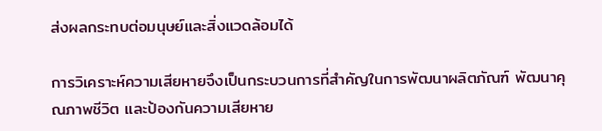ส่งผลกระทบต่อมนุษย์และสิ่งแวดล้อมได้

การวิเคราะห์ความเสียหายจึงเป็นกระบวนการที่สำคัญในการพัฒนาผลิตภัณฑ์ พัฒนาคุณภาพชีวิต และป้องกันความเสียหาย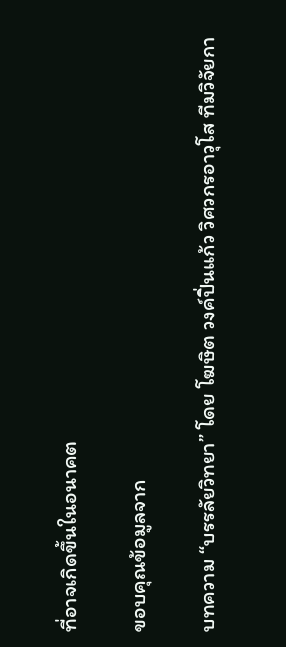ที่อาจเกิดขึ้นในอนาคต

ขอบคุณข้อมูลจาก

บทความ “บรรลัยวิทยา” โดย โฆษิต วงค์ปิ่นแก้ว วิศวกรอาวุโส ทีมวิจัยกา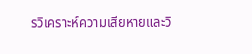รวิเคราะห์ความเสียหายและวิ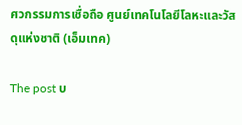ศวกรรมการเชื่อถือ ศูนย์เทคโนโลยีโลหะและวัสดุแห่งชาติ (เอ็มเทค)

The post บ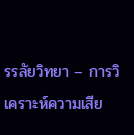รรลัยวิทยา – การวิเคราะห์ความเสีย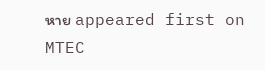หาย appeared first on MTEC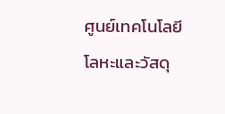ศูนย์เทคโนโลยีโลหะและวัสดุ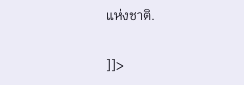แห่งชาติ.

]]>